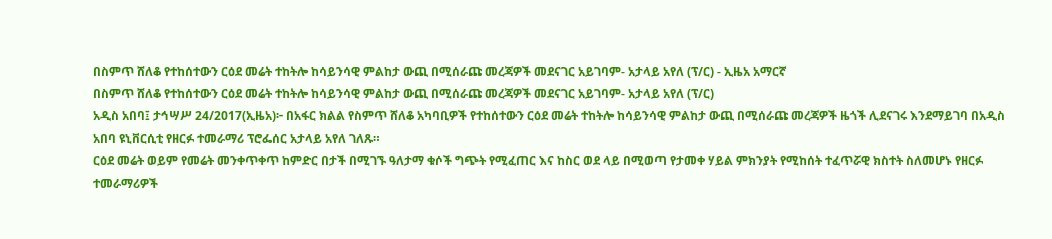በስምጥ ሸለቆ የተከሰተውን ርዕደ መሬት ተከትሎ ከሳይንሳዊ ምልከታ ውጪ በሚሰራጩ መረጃዎች መደናገር አይገባም- አታላይ አየለ (ፕ/ር) - ኢዜአ አማርኛ
በስምጥ ሸለቆ የተከሰተውን ርዕደ መሬት ተከትሎ ከሳይንሳዊ ምልከታ ውጪ በሚሰራጩ መረጃዎች መደናገር አይገባም- አታላይ አየለ (ፕ/ር)
አዲስ አበባ፤ ታኅሣሥ 24/2017(ኢዜአ)፦ በአፋር ክልል የስምጥ ሸለቆ አካባቢዎች የተከሰተውን ርዕደ መሬት ተከትሎ ከሳይንሳዊ ምልከታ ውጪ በሚሰራጩ መረጃዎች ዜጎች ሊደናገሩ እንደማይገባ በአዲስ አበባ ዩኒቨርሲቲ የዘርፉ ተመራማሪ ፕሮፌሰር አታላይ አየለ ገለጹ።
ርዕደ መሬት ወይም የመሬት መንቀጥቀጥ ከምድር በታች በሚገኙ ዓለታማ ቁሶች ግጭት የሚፈጠር እና ከስር ወደ ላይ በሚወጣ የታመቀ ሃይል ምክንያት የሚከሰት ተፈጥሯዊ ክስተት ስለመሆኑ የዘርፉ ተመራማሪዎች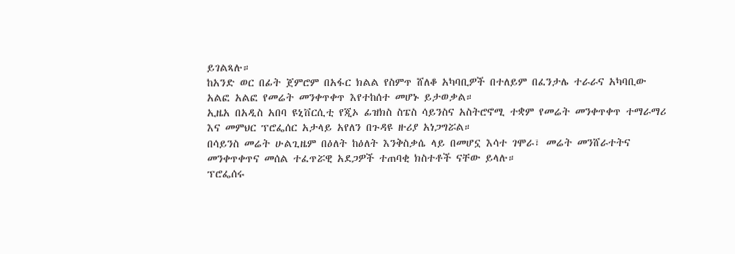ይገልጻሉ።
ከአንድ ወር በፊት ጀምሮም በአፋር ክልል የስምጥ ሸለቆ አካባቢዎች በተለይም በፈንታሌ ተራራና አካባቢው አልፎ አልፎ የመሬት መንቀጥቀጥ እየተከሰተ መሆኑ ይታወቃል።
ኢዜአ በአዲስ አበባ ዩኒቨርሲቲ የጂኦ ፊዝክስ ስፔስ ሳይንስና አስትሮኖሚ ተቋም የመሬት መንቀጥቀጥ ተማራማሪ እና መምህር ፕሮፌሰር አታላይ አየለን በጉዳዩ ዙሪያ አነጋግሯል።
በሳይንስ መሬት ሁልጊዜም በዕለት ከዕለት እንቅስቃሴ ላይ በመሆኗ እሳተ ገሞራ፣ መሬት መንሸራተትና መንቀጥቀጥና መሰል ተፈጥሯዊ አደጋዎች ተጠባቂ ክስተቶች ናቸው ይላሉ።
ፕሮፌሰሩ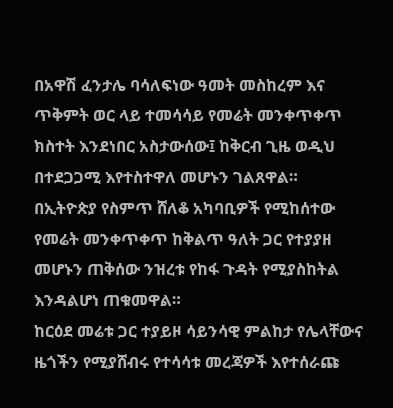በአዋሽ ፈንታሌ ባሳለፍነው ዓመት መስከረም እና ጥቅምት ወር ላይ ተመሳሳይ የመሬት መንቀጥቀጥ ክስተት እንደነበር አስታውሰው፤ ከቅርብ ጊዜ ወዲህ በተደጋጋሚ እየተስተዋለ መሆኑን ገልጸዋል።
በኢትዮጵያ የስምጥ ሸለቆ አካባቢዎች የሚከሰተው የመሬት መንቀጥቀጥ ከቅልጥ ዓለት ጋር የተያያዘ መሆኑን ጠቅሰው ንዝረቱ የከፋ ጉዳት የሚያስከትል እንዳልሆነ ጠቁመዋል።
ከርዕደ መሬቱ ጋር ተያይዞ ሳይንሳዊ ምልከታ የሌላቸውና ዜጎችን የሚያሸብሩ የተሳሳቱ መረጃዎች እየተሰራጩ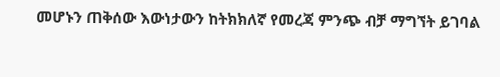መሆኑን ጠቅሰው እውነታውን ከትክክለኛ የመረጃ ምንጭ ብቻ ማግኘት ይገባል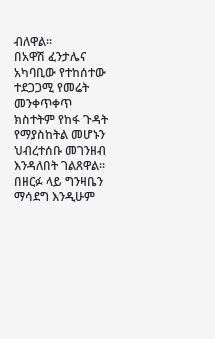ብለዋል።
በአዋሽ ፈንታሌና አካባቢው የተከሰተው ተደጋጋሚ የመሬት መንቀጥቀጥ ክስተትም የከፋ ጉዳት የማያስከትል መሆኑን ህብረተሰቡ መገንዘብ እንዳለበት ገልጸዋል።
በዘርፉ ላይ ግንዛቤን ማሳደግ እንዲሁም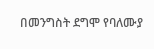በመንግስት ደግሞ የባለሙያ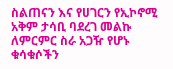ስልጠናን እና የሀገርን የኢኮኖሚ አቅም ታሳቢ ባደረገ መልኩ ለምርምር ስራ አጋዥ የሆኑ ቁሳቁሶችን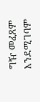ግዥ መፈጸም እንደሚገባም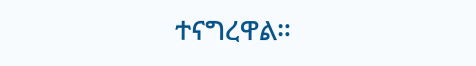ተናግረዋል።